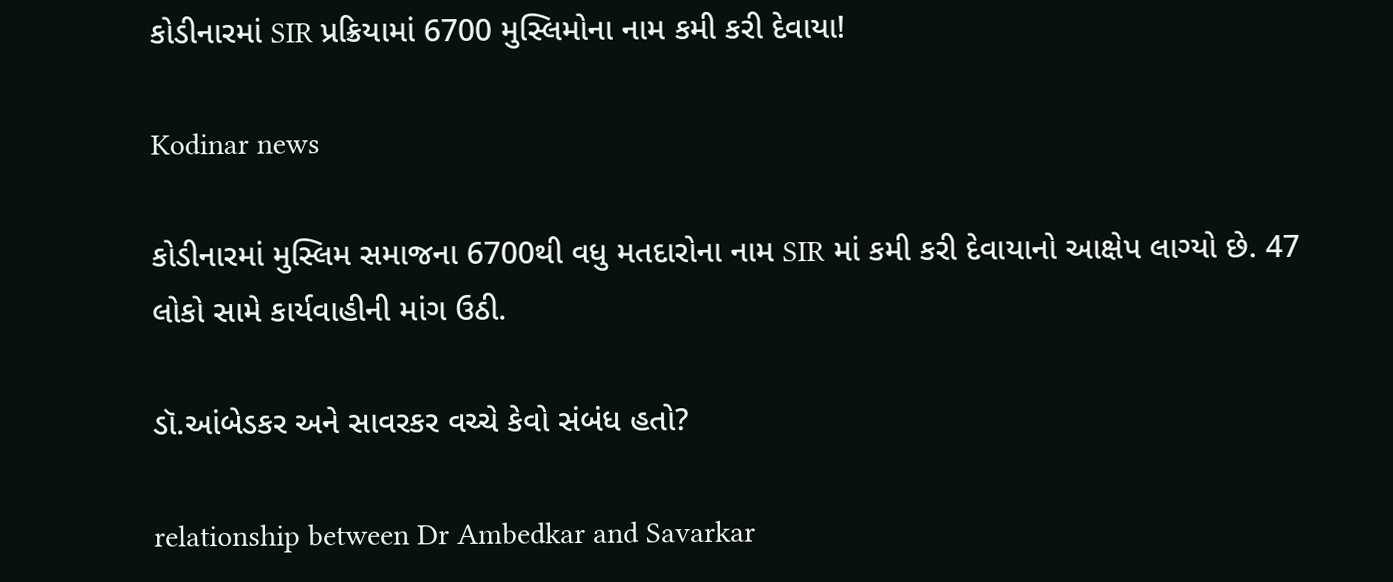કોડીનારમાં SIR પ્રક્રિયામાં 6700 મુસ્લિમોના નામ કમી કરી દેવાયા!

Kodinar news

કોડીનારમાં મુસ્લિમ સમાજના 6700થી વધુ મતદારોના નામ SIR માં કમી કરી દેવાયાનો આક્ષેપ લાગ્યો છે. 47 લોકો સામે કાર્યવાહીની માંગ ઉઠી.

ડૉ.આંબેડકર અને સાવરકર વચ્ચે કેવો સંબંધ હતો?

relationship between Dr Ambedkar and Savarkar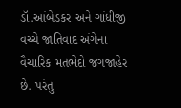ડૉ.આંબેડકર અને ગાંધીજી વચ્ચે જાતિવાદ અંગેના વૈચારિક મતભેદો જગજાહેર છે. પરંતુ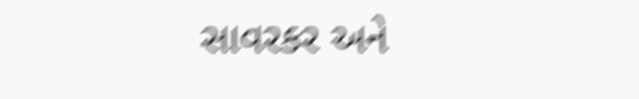સાવરકર અને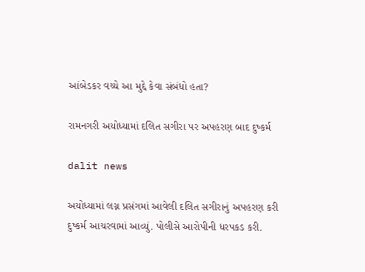આંબેડકર વચ્ચે આ મુદ્દે કેવા સંબંધો હતા?

રામનગરી અયોધ્યામાં દલિત સગીરા પર અપહરણ બાદ દુષ્કર્મ

dalit news

અયોધ્યામાં લગ્ન પ્રસંગમાં આવેલી દલિત સગીરાનું અપહરણ કરી દુષ્કર્મ આચરવામાં આવ્યું. પોલીસે આરોપીની ધરપકડ કરી.